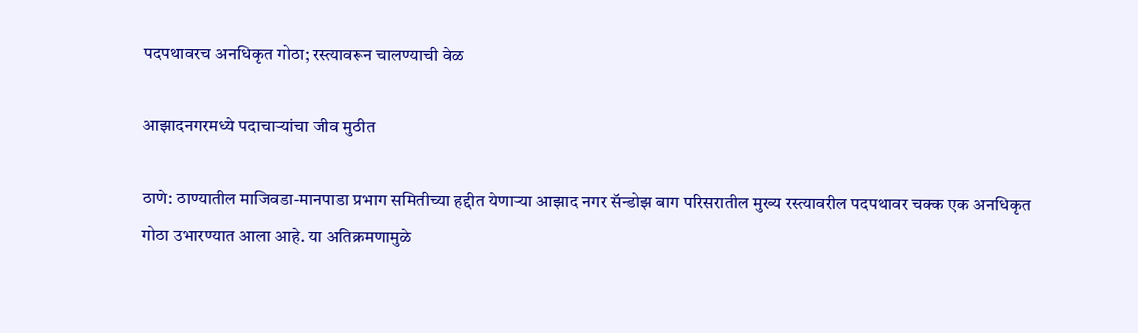पदपथावरच अनधिकृत गोठा; रस्त्यावरून चालण्याची वेळ

आझादनगरमध्ये पदाचाऱ्यांचा जीव मुठीत

ठाणे: ठाण्यातील माजिवडा-मानपाडा प्रभाग समितीच्या हद्दीत येणाऱ्या आझाद नगर सॅन्डोझ बाग परिसरातील मुख्य रस्त्यावरील पदपथावर चक्क एक अनधिकृत गोठा उभारण्यात आला आहे. या अतिक्रमणामुळे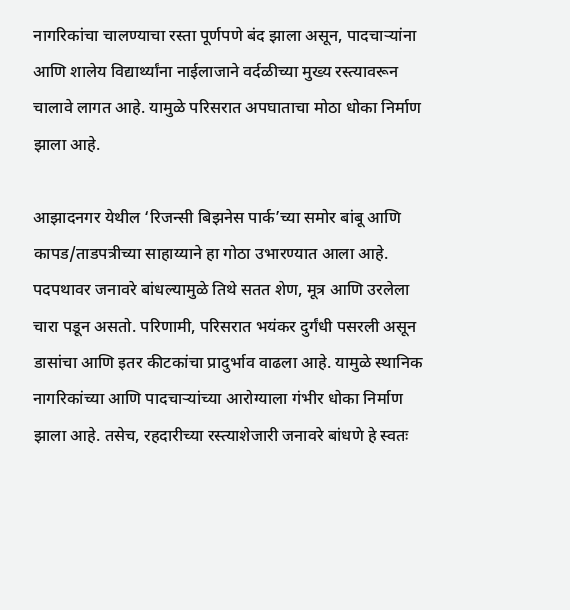नागरिकांचा चालण्याचा रस्ता पूर्णपणे बंद झाला असून, पादचाऱ्यांना आणि शालेय विद्यार्थ्यांना नाईलाजाने वर्दळीच्या मुख्य रस्त्यावरून चालावे लागत आहे. यामुळे परिसरात अपघाताचा मोठा धोका निर्माण झाला आहे.

आझादनगर येथील ‘रिजन्सी बिझनेस पार्क’च्या समोर बांबू आणि कापड/ताडपत्रीच्या साहाय्याने हा गोठा उभारण्यात आला आहे. पदपथावर जनावरे बांधल्यामुळे तिथे सतत शेण, मूत्र आणि उरलेला चारा पडून असतो. परिणामी, परिसरात भयंकर दुर्गंधी पसरली असून डासांचा आणि इतर कीटकांचा प्रादुर्भाव वाढला आहे. यामुळे स्थानिक नागरिकांच्या आणि पादचाऱ्यांच्या आरोग्याला गंभीर धोका निर्माण झाला आहे. तसेच, रहदारीच्या रस्त्याशेजारी जनावरे बांधणे हे स्वतः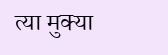त्या मुक्या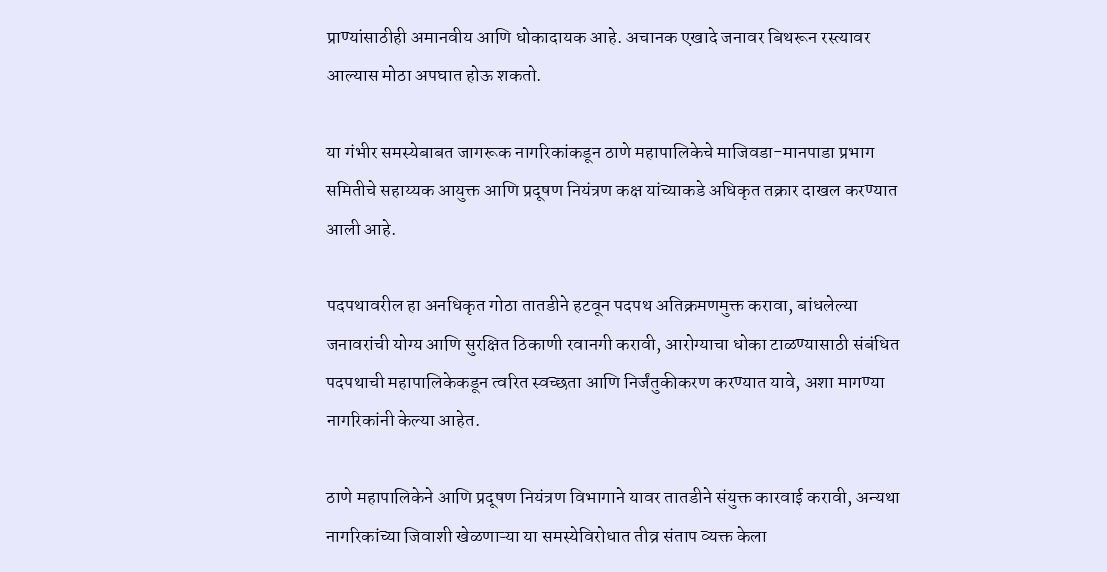प्राण्यांसाठीही अमानवीय आणि धोकादायक आहे. अचानक एखादे जनावर बिथरून रस्त्यावर आल्यास मोठा अपघात होऊ शकतो.

या गंभीर समस्येबाबत जागरूक नागरिकांकडून ठाणे महापालिकेचे माजिवडा-मानपाडा प्रभाग समितीचे सहाय्यक आयुक्त आणि प्रदूषण नियंत्रण कक्ष यांच्याकडे अधिकृत तक्रार दाखल करण्यात आली आहे.

पदपथावरील हा अनधिकृत गोठा तातडीने हटवून पदपथ अतिक्रमणमुक्त करावा, बांधलेल्या जनावरांची योग्य आणि सुरक्षित ठिकाणी रवानगी करावी, आरोग्याचा धोका टाळण्यासाठी संबंधित पदपथाची महापालिकेकडून त्वरित स्वच्छता आणि निर्जंतुकीकरण करण्यात यावे, अशा मागण्या नागरिकांनी केल्या आहेत.

ठाणे महापालिकेने आणि प्रदूषण नियंत्रण विभागाने यावर तातडीने संयुक्त कारवाई करावी, अन्यथा नागरिकांच्या जिवाशी खेळणाऱ्या या समस्येविरोधात तीव्र संताप व्यक्त केला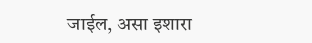जाईल, असा इशारा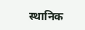स्थानिक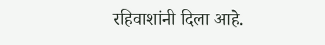रहिवाशांनी दिला आहे.